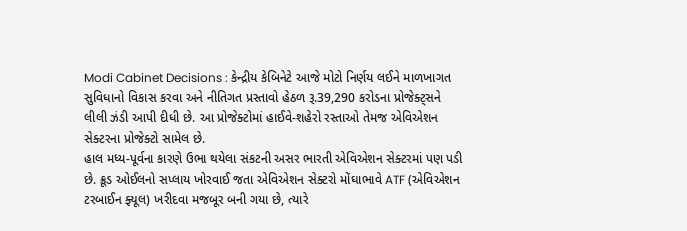Modi Cabinet Decisions : કેન્દ્રીય કેબિનેટે આજે મોટો નિર્ણય લઈને માળખાગત સુવિધાનો વિકાસ કરવા અને નીતિગત પ્રસ્તાવો હેઠળ રૂ.39,290 કરોડના પ્રોજેક્ટ્સને લીલી ઝંડી આપી દીધી છે. આ પ્રોજેક્ટોમાં હાઈવે-શહેરો રસ્તાઓ તેમજ એવિએશન સેક્ટરના પ્રોજેક્ટો સામેલ છે.
હાલ મધ્ય-પૂર્વના કારણે ઉભા થયેલા સંકટની અસર ભારતી એવિએશન સેક્ટરમાં પણ પડી છે. ક્રૂડ ઓઈલનો સપ્લાય ખોરવાઈ જતા એવિએશન સેક્ટરો મોંઘાભાવે ATF (એવિએશન ટરબાઈન ફ્યૂલ) ખરીદવા મજબૂર બની ગયા છે, ત્યારે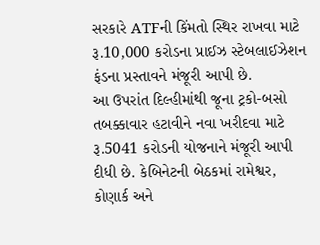સરકારે ATFની કિંમતો સ્થિર રાખવા માટે રૂ.10,000 કરોડના પ્રાઈઝ સ્ટેબલાઈઝેશન ફંડના પ્રસ્તાવને મંજૂરી આપી છે.
આ ઉપરાંત દિલ્હીમાંથી જૂના ટ્રકો-બસો તબક્કાવાર હટાવીને નવા ખરીદવા માટે રૂ.5041 કરોડની યોજનાને મંજૂરી આપી દીધી છે. કેબિનેટની બેઠકમાં રામેશ્વર, કોણાર્ક અને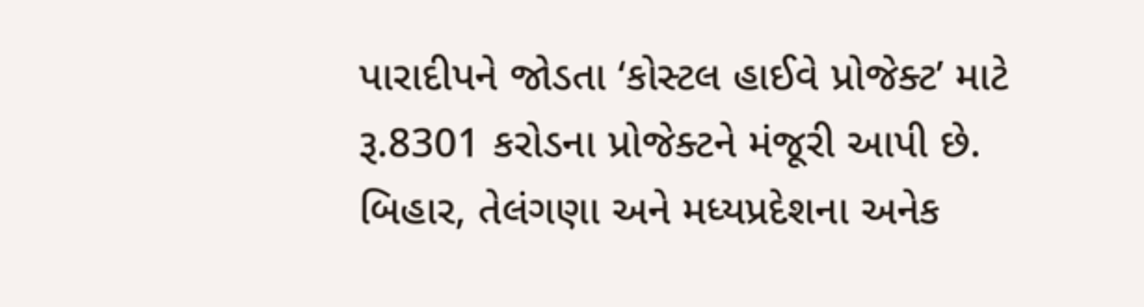પારાદીપને જોડતા ‘કોસ્ટલ હાઈવે પ્રોજેક્ટ’ માટે રૂ.8301 કરોડના પ્રોજેક્ટને મંજૂરી આપી છે. બિહાર, તેલંગણા અને મધ્યપ્રદેશના અનેક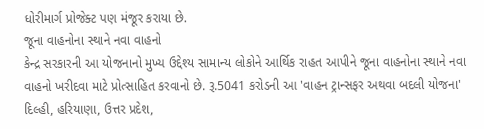ધોરીમાર્ગ પ્રોજેક્ટ પણ મંજૂર કરાયા છે.
જૂના વાહનોના સ્થાને નવા વાહનો
કેન્દ્ર સરકારની આ યોજનાનો મુખ્ય ઉદ્દેશ્ય સામાન્ય લોકોને આર્થિક રાહત આપીને જૂના વાહનોના સ્થાને નવા વાહનો ખરીદવા માટે પ્રોત્સાહિત કરવાનો છે. રૂ.5041 કરોડની આ 'વાહન ટ્રાન્સફર અથવા બદલી યોજના' દિલ્હી, હરિયાણા, ઉત્તર પ્રદેશ,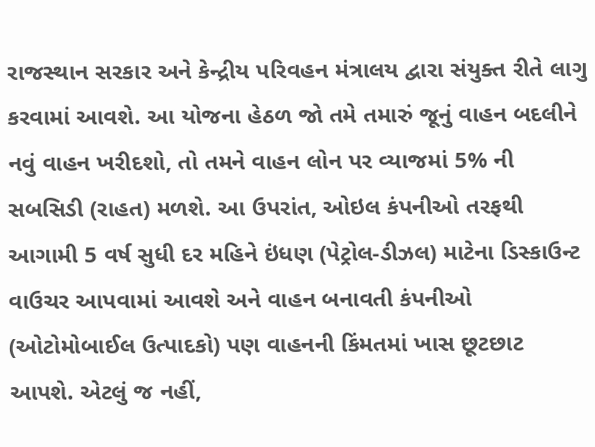રાજસ્થાન સરકાર અને કેન્દ્રીય પરિવહન મંત્રાલય દ્વારા સંયુક્ત રીતે લાગુ કરવામાં આવશે. આ યોજના હેઠળ જો તમે તમારું જૂનું વાહન બદલીને નવું વાહન ખરીદશો, તો તમને વાહન લોન પર વ્યાજમાં 5% ની સબસિડી (રાહત) મળશે. આ ઉપરાંત, ઓઇલ કંપનીઓ તરફથી આગામી 5 વર્ષ સુધી દર મહિને ઇંધણ (પેટ્રોલ-ડીઝલ) માટેના ડિસ્કાઉન્ટ વાઉચર આપવામાં આવશે અને વાહન બનાવતી કંપનીઓ (ઓટોમોબાઈલ ઉત્પાદકો) પણ વાહનની કિંમતમાં ખાસ છૂટછાટ આપશે. એટલું જ નહીં,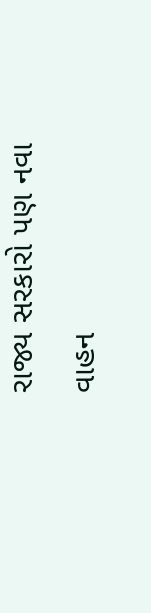રાજ્ય સરકારો પણ નવા વાહન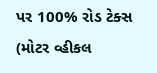પર 100% રોડ ટેક્સ (મોટર વ્હીકલ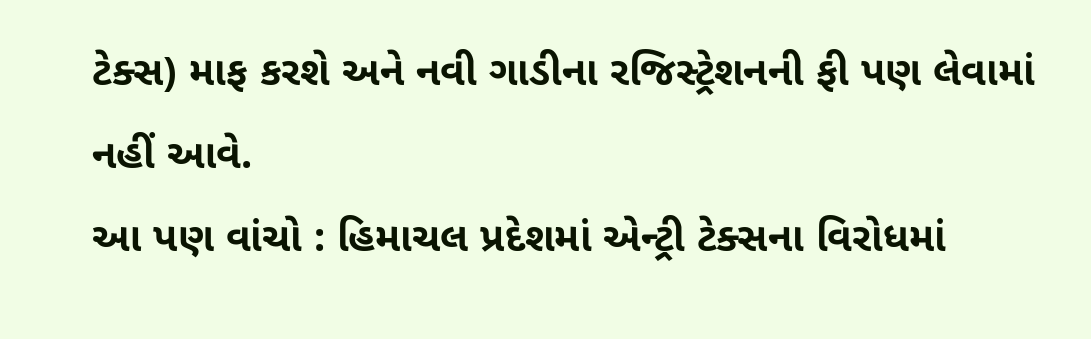ટેક્સ) માફ કરશે અને નવી ગાડીના રજિસ્ટ્રેશનની ફી પણ લેવામાં નહીં આવે.
આ પણ વાંચો : હિમાચલ પ્રદેશમાં એન્ટ્રી ટેક્સના વિરોધમાં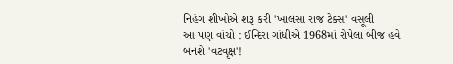નિહંગ શીખોએ શરૂ કરી 'ખાલસા રાજ ટેક્સ' વસૂલી
આ પણ વાંચો : ઈન્દિરા ગાંધીએ 1968માં રોપેલા બીજ હવે બનશે 'વટવૃક્ષ'!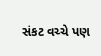સંકટ વચ્ચે પણ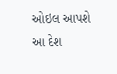ઓઇલ આપશે આ દેશ